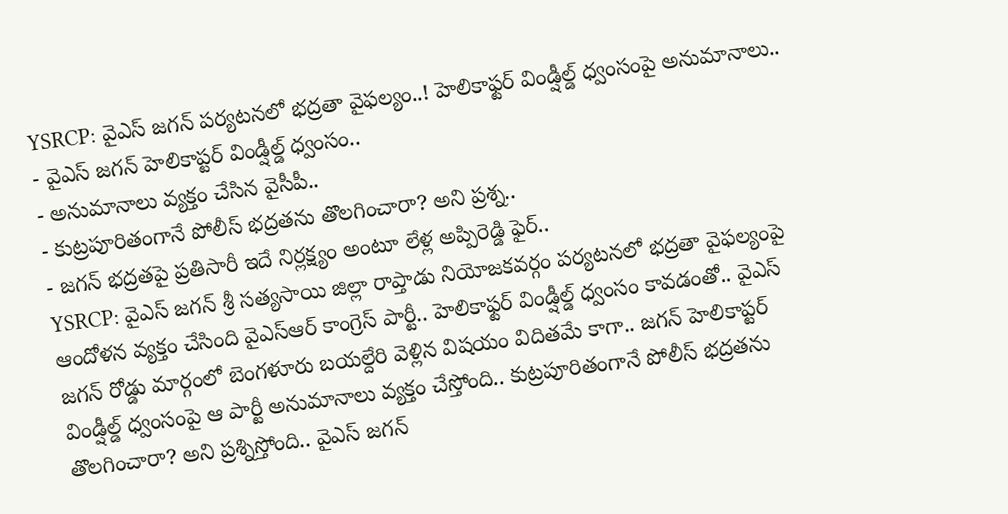YSRCP: వైఎస్ జగన్ పర్యటనలో భద్రతా వైఫల్యం..! హెలికాఫ్టర్ విండ్షీల్డ్ ధ్వంసంపై అనుమానాలు..
- వైఎస్ జగన్ హెలికాప్టర్ విండ్షీల్డ్ ధ్వంసం..
- అనుమానాలు వ్యక్తం చేసిన వైసీపీ..
- కుట్రపూరితంగానే పోలీస్ భద్రతను తొలగించారా? అని ప్రశ్న..
- జగన్ భద్రతపై ప్రతిసారీ ఇదే నిర్లక్ష్యం అంటూ లేళ్ల అప్పిరెడ్డి ఫైర్..
YSRCP: వైఎస్ జగన్ శ్రీ సత్యసాయి జిల్లా రాప్తాడు నియోజకవర్గం పర్యటనలో భద్రతా వైఫల్యంపై ఆందోళన వ్యక్తం చేసింది వైఎస్ఆర్ కాంగ్రెస్ పార్టీ.. హెలికాఫ్టర్ విండ్షీల్డ్ ధ్వంసం కావడంతో.. వైఎస్ జగన్ రోడ్డు మార్గంలో బెంగళూరు బయల్దేరి వెళ్లిన విషయం విదితమే కాగా.. జగన్ హెలికాప్టర్ విండ్షీల్డ్ ధ్వంసంపై ఆ పార్టీ అనుమానాలు వ్యక్తం చేస్తోంది.. కుట్రపూరితంగానే పోలీస్ భద్రతను తొలగించారా? అని ప్రశ్నిస్తోంది.. వైఎస్ జగన్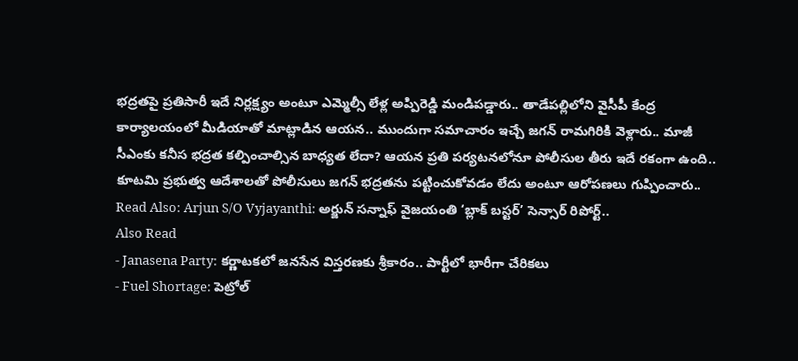భద్రతపై ప్రతిసారీ ఇదే నిర్లక్ష్యం అంటూ ఎమ్మెల్సీ లేళ్ల అప్పిరెడ్డి మండిపడ్డారు.. తాడేపల్లిలోని వైసీపీ కేంద్ర కార్యాలయంలో మీడియాతో మాట్లాడిన ఆయన.. ముందుగా సమాచారం ఇచ్చే జగన్ రామగిరికి వెళ్లారు.. మాజీ సీఎంకు కనీస భద్రత కల్పించాల్సిన బాధ్యత లేదా? ఆయన ప్రతి పర్యటనలోనూ పోలీసుల తీరు ఇదే రకంగా ఉంది.. కూటమి ప్రభుత్వ ఆదేశాలతో పోలీసులు జగన్ భద్రతను పట్టించుకోవడం లేదు అంటూ ఆరోపణలు గుప్పించారు..
Read Also: Arjun S/O Vyjayanthi: అర్జున్ సన్నాఫ్ వైజయంతి ‘బ్లాక్ బస్టర్’ సెన్సార్ రిపోర్ట్..
Also Read
- Janasena Party: కర్ణాటకలో జనసేన విస్తరణకు శ్రీకారం.. పార్టీలో భారీగా చేరికలు
- Fuel Shortage: పెట్రోల్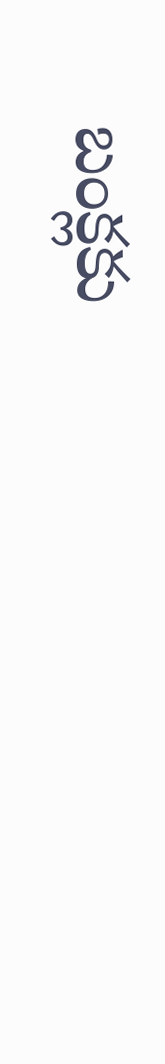బంక్లకు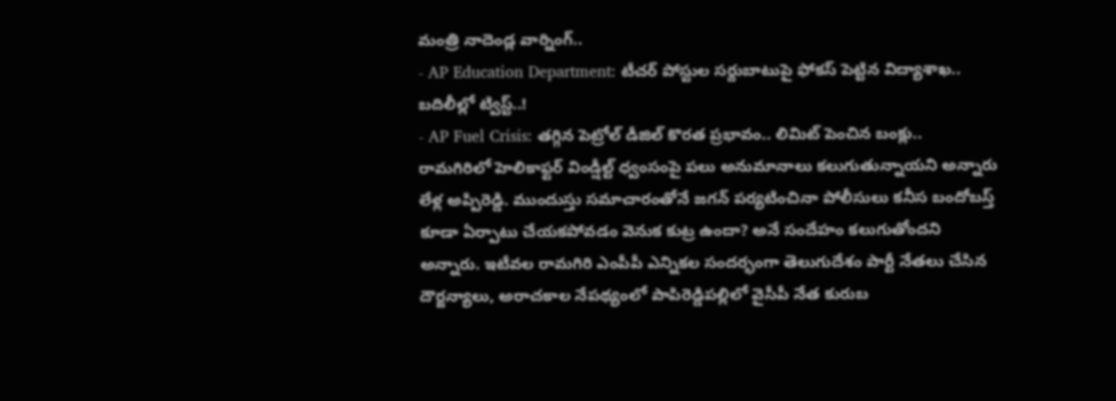మంత్రి నాదెండ్ల వార్నింగ్..
- AP Education Department: టీచర్ పోస్టుల సర్దుబాటుపై ఫోకస్ పెట్టిన విద్యాశాఖ.. బదిలీల్లో ట్విస్ట్..!
- AP Fuel Crisis: తగ్గిన పెట్రోల్ డీజిల్ కొరత ప్రభావం.. లిమిట్ పెంచిన బంక్లు..
రామగిరిలో హెలికాఫ్టర్ విండ్షీల్ట్ ధ్వంసంపై పలు అనుమానాలు కలుగుతున్నాయని అన్నారు లేళ్ల అప్పిరెడ్డి. ముందుస్తు సమాచారంతోనే జగన్ పర్యటించినా పోలీసులు కనీస బందోబస్త్ కూడా ఏర్పాటు చేయకపోవడం వెనుక కుట్ర ఉందా? అనే సందేహం కలుగుతోందని అన్నారు. ఇటీవల రామగిరి ఎంపీపీ ఎన్నికల సందర్భంగా తెలుగుదేశం పార్టీ నేతలు చేసిన దౌర్జన్యాలు, అరాచకాల నేపథ్యంలో పాపిరెడ్డిపల్లిలో వైసీపీ నేత కురుబ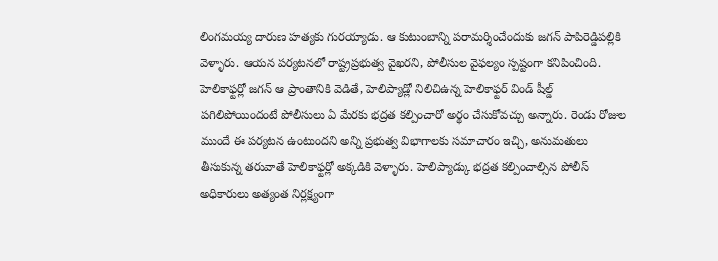లింగమయ్య దారుణ హత్యకు గురయ్యాడు. ఆ కుటుంబాన్ని పరామర్శించేందుకు జగన్ పాపిరెడ్డిపల్లికి వెళ్ళారు. ఆయన పర్యటనలో రాష్ట్రప్రభుత్వ వైఖరని, పోలీసుల వైఫల్యం స్పష్టంగా కనిపించింది. హెలికాఫ్టర్లో జగన్ ఆ ప్రాంతానికి వెడితే, హెలిప్యాడ్లో నిలిచిఉన్న హెలికాఫ్టర్ విండ్ షీల్డ్ పగిలిపోయిందంటే పోలీసులు ఏ మేరకు భద్రత కల్పించారో అర్థం చేసుకోవచ్చు అన్నారు. రెండు రోజుల ముందే ఈ పర్యటన ఉంటుందని అన్ని ప్రభుత్వ విభాగాలకు సమాచారం ఇచ్చి, అనుమతులు తీసుకున్న తరువాతే హెలికాఫ్టర్లో అక్కడికి వెళ్ళారు. హెలిప్యాడ్కు భద్రత కల్పించాల్సిన పోలీస్ అధికారులు అత్యంత నిర్లక్ష్యంగా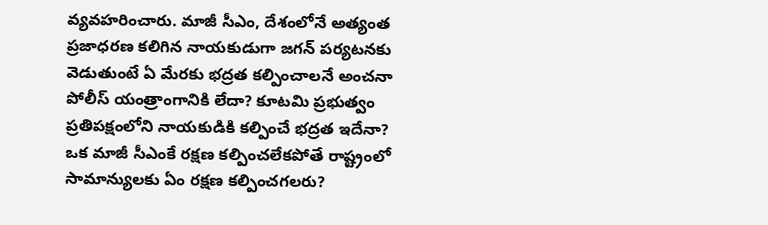వ్యవహరించారు. మాజీ సీఎం, దేశంలోనే అత్యంత ప్రజాధరణ కలిగిన నాయకుడుగా జగన్ పర్యటనకు వెడుతుంటే ఏ మేరకు భద్రత కల్పించాలనే అంచనా పోలీస్ యంత్రాంగానికి లేదా? కూటమి ప్రభుత్వం ప్రతిపక్షంలోని నాయకుడికి కల్పించే భద్రత ఇదేనా? ఒక మాజీ సీఎంకే రక్షణ కల్పించలేకపోతే రాష్ట్రంలో సామాన్యులకు ఏం రక్షణ కల్పించగలరు?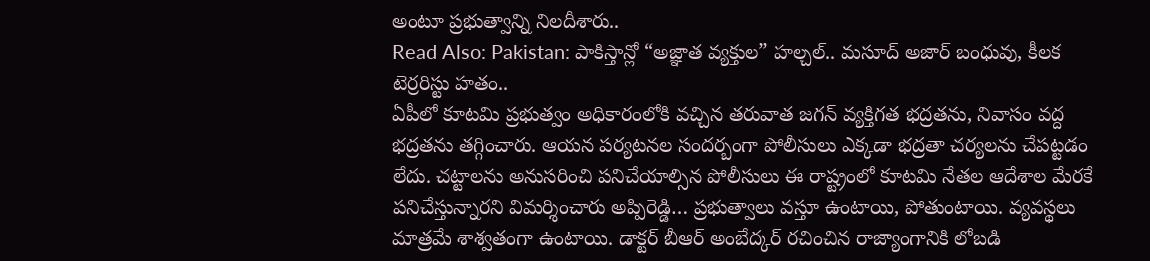అంటూ ప్రభుత్వాన్ని నిలదీశారు..
Read Also: Pakistan: పాకిస్తాన్లో “అజ్ఞాత వ్యక్తుల” హల్చల్.. మసూద్ అజార్ బంధువు, కీలక టెర్రరిస్టు హతం..
ఏపీలో కూటమి ప్రభుత్వం అధికారంలోకి వచ్చిన తరువాత జగన్ వ్యక్తిగత భద్రతను, నివాసం వద్ద భద్రతను తగ్గించారు. ఆయన పర్యటనల సందర్బంగా పోలీసులు ఎక్కడా భద్రతా చర్యలను చేపట్టడం లేదు. చట్టాలను అనుసరించి పనిచేయాల్సిన పోలీసులు ఈ రాష్ట్రంలో కూటమి నేతల ఆదేశాల మేరకే పనిచేస్తున్నారని విమర్శించారు అప్పిరెడ్డి… ప్రభుత్వాలు వస్తూ ఉంటాయి, పోతుంటాయి. వ్యవస్థలు మాత్రమే శాశ్వతంగా ఉంటాయి. డాక్టర్ బీఆర్ అంబేద్కర్ రచించిన రాజ్యాంగానికి లోబడి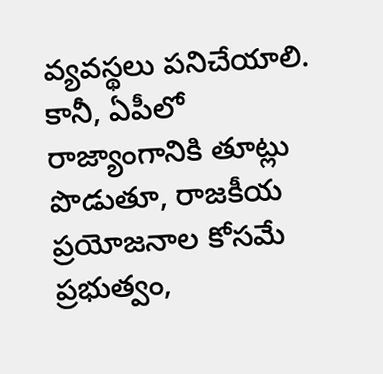వ్యవస్థలు పనిచేయాలి. కానీ, ఏపీలో రాజ్యాంగానికి తూట్లు పొడుతూ, రాజకీయ ప్రయోజనాల కోసమే ప్రభుత్వం,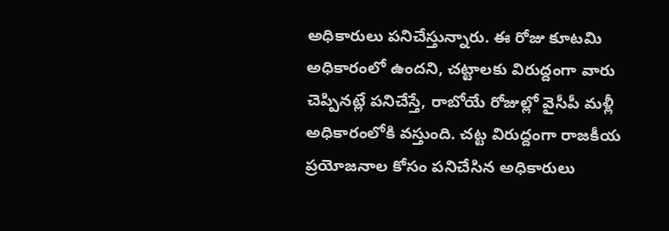అధికారులు పనిచేస్తున్నారు. ఈ రోజు కూటమి అధికారంలో ఉందని, చట్టాలకు విరుద్దంగా వారు చెప్పినట్లే పనిచేస్తే, రాబోయే రోజుల్లో వైసీపీ మళ్లీ అధికారంలోకి వస్తుంది. చట్ట విరుద్దంగా రాజకీయ ప్రయోజనాల కోసం పనిచేసిన అధికారులు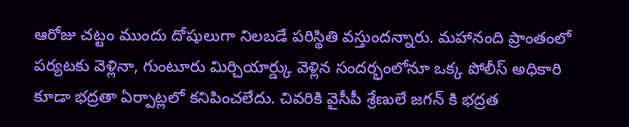ఆరోజు చట్టం ముందు దోషులుగా నిలబడే పరిస్థితి వస్తుందన్నారు. మహానంది ప్రాంతంలో పర్యటకు వెళ్లినా, గుంటూరు మిర్చియార్డ్కు వెళ్లిన సందర్భంలోనూ ఒక్క పోలీస్ అధికారి కూడా భద్రతా ఏర్పాట్లలో కనిపించలేదు. చివరికి వైసీపీ శ్రేణులే జగన్ కి భద్రత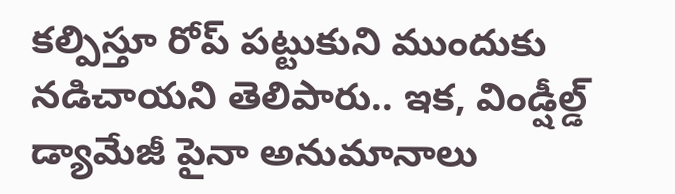కల్పిస్తూ రోప్ పట్టుకుని ముందుకు నడిచాయని తెలిపారు.. ఇక, విండ్షీల్డ్ డ్యామేజీ పైనా అనుమానాలు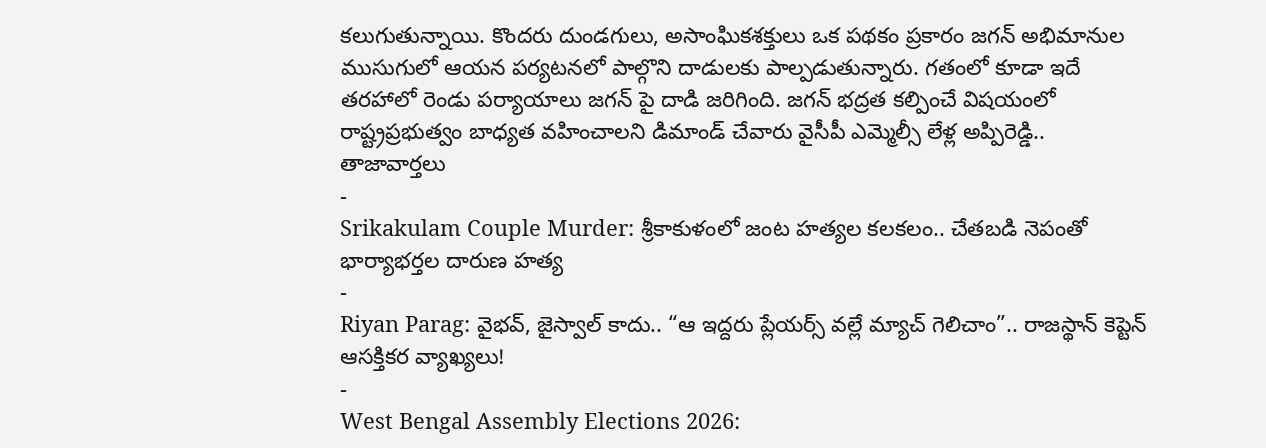కలుగుతున్నాయి. కొందరు దుండగులు, అసాంఘికశక్తులు ఒక పథకం ప్రకారం జగన్ అభిమానుల ముసుగులో ఆయన పర్యటనలో పాల్గొని దాడులకు పాల్పడుతున్నారు. గతంలో కూడా ఇదే తరహాలో రెండు పర్యాయాలు జగన్ పై దాడి జరిగింది. జగన్ భద్రత కల్పించే విషయంలో రాష్ట్రప్రభుత్వం బాధ్యత వహించాలని డిమాండ్ చేవారు వైసీపీ ఎమ్మెల్సీ లేళ్ల అప్పిరెడ్డి..
తాజావార్తలు
-
Srikakulam Couple Murder: శ్రీకాకుళంలో జంట హత్యల కలకలం.. చేతబడి నెపంతో భార్యాభర్తల దారుణ హత్య
-
Riyan Parag: వైభవ్, జైస్వాల్ కాదు.. “ఆ ఇద్దరు ప్లేయర్స్ వల్లే మ్యాచ్ గెలిచాం”.. రాజస్థాన్ కెప్టెన్ ఆసక్తికర వ్యాఖ్యలు!
-
West Bengal Assembly Elections 2026: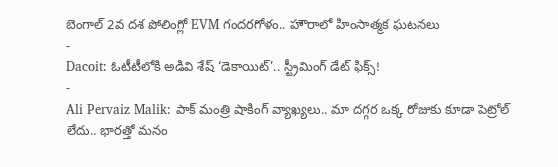బెంగాల్ 2వ దశ పోలింగ్లో EVM గందరగోళం.. హౌరాలో హింసాత్మక ఘటనలు
-
Dacoit: ఓటీటీలోకి అడివి శేష్ ‘డెకాయిట్’.. స్ట్రీమింగ్ డేట్ ఫిక్స్!
-
Ali Pervaiz Malik: పాక్ మంత్రి షాకింగ్ వ్యాఖ్యలు.. మా దగ్గర ఒక్క రోజుకు కూడా పెట్రోల్ లేదు.. భారత్తో మనం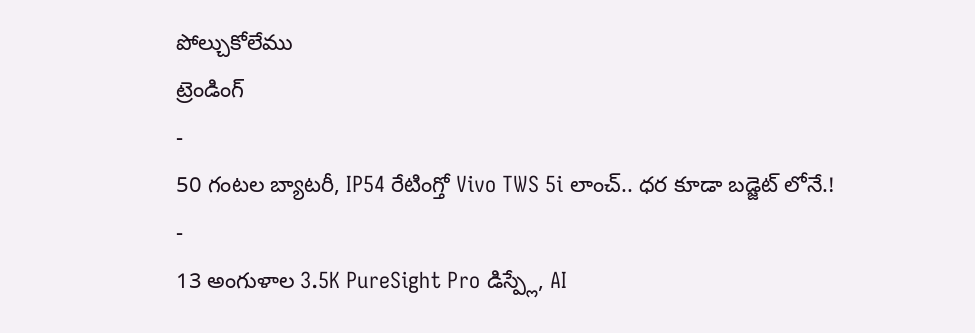పోల్చుకోలేము
ట్రెండింగ్
-
50 గంటల బ్యాటరీ, IP54 రేటింగ్తో Vivo TWS 5i లాంచ్.. ధర కూడా బడ్జెట్ లోనే.!
-
13 అంగుళాల 3.5K PureSight Pro డిస్ప్లే, AI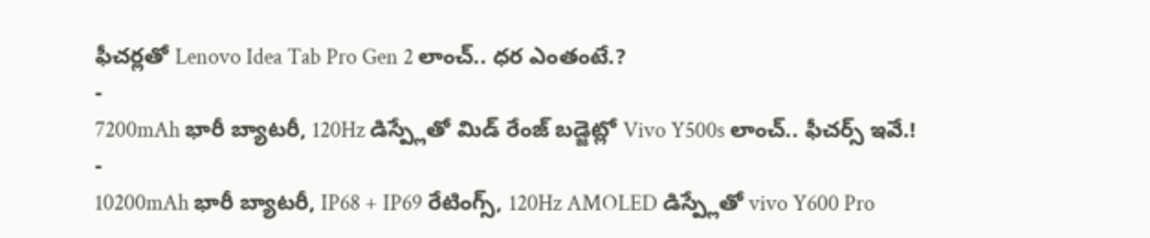ఫీచర్లతో Lenovo Idea Tab Pro Gen 2 లాంచ్.. ధర ఎంతంటే.?
-
7200mAh భారీ బ్యాటరీ, 120Hz డిస్ప్లేతో మిడ్ రేంజ్ బడ్జెట్లో Vivo Y500s లాంచ్.. ఫీచర్స్ ఇవే.!
-
10200mAh భారీ బ్యాటరీ, IP68 + IP69 రేటింగ్స్, 120Hz AMOLED డిస్ప్లేతో vivo Y600 Pro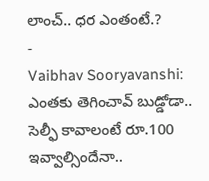లాంచ్.. ధర ఎంతంటే.?
-
Vaibhav Sooryavanshi: ఎంతకు తెగించావ్ బుడ్డోడా.. సెల్ఫీ కావాలంటే రూ.100 ఇవ్వాల్సిందేనా..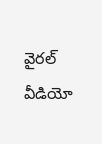వైరల్ వీడియో